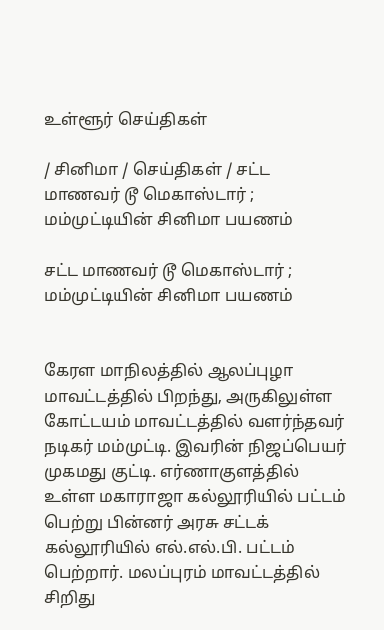உள்ளூர் செய்திகள்

/ சினிமா / செய்திகள் / சட்ட மாணவர் டூ மெகாஸ்டார் ; மம்முட்டியின் சினிமா பயணம்

சட்ட மாணவர் டூ மெகாஸ்டார் ; மம்முட்டியின் சினிமா பயணம்


கேரள மாநிலத்தில் ஆலப்புழா மாவட்டத்தில் பிறந்து, அருகிலுள்ள கோட்டயம் மாவட்டத்தில் வளர்ந்தவர் நடிகர் மம்முட்டி. இவரின் நிஜப்பெயர் முகமது குட்டி. எர்ணாகுளத்தில் உள்ள மகாராஜா கல்லூரியில் பட்டம் பெற்று பின்னர் அரசு சட்டக் கல்லூரியில் எல்.எல்.பி. பட்டம் பெற்றார். மலப்புரம் மாவட்டத்தில் சிறிது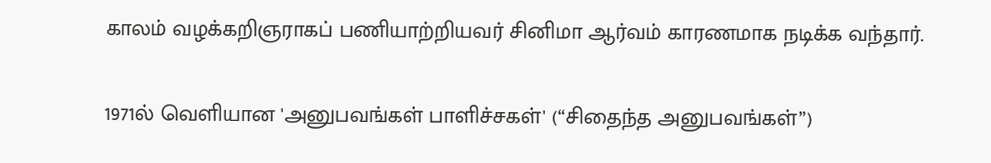காலம் வழக்கறிஞராகப் பணியாற்றியவர் சினிமா ஆர்வம் காரணமாக நடிக்க வந்தார்.

1971ல் வெளியான 'அனுபவங்கள் பாளிச்சகள்' (“சிதைந்த அனுபவங்கள்”)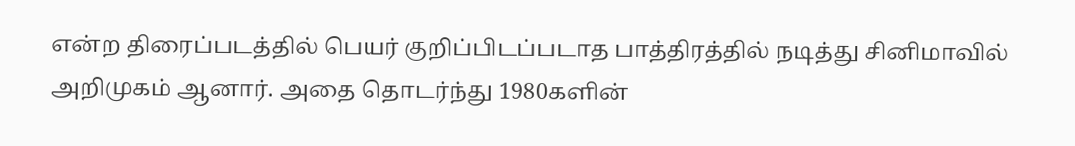என்ற திரைப்படத்தில் பெயர் குறிப்பிடப்படாத பாத்திரத்தில் நடித்து சினிமாவில் அறிமுகம் ஆனார். அதை தொடர்ந்து 1980களின்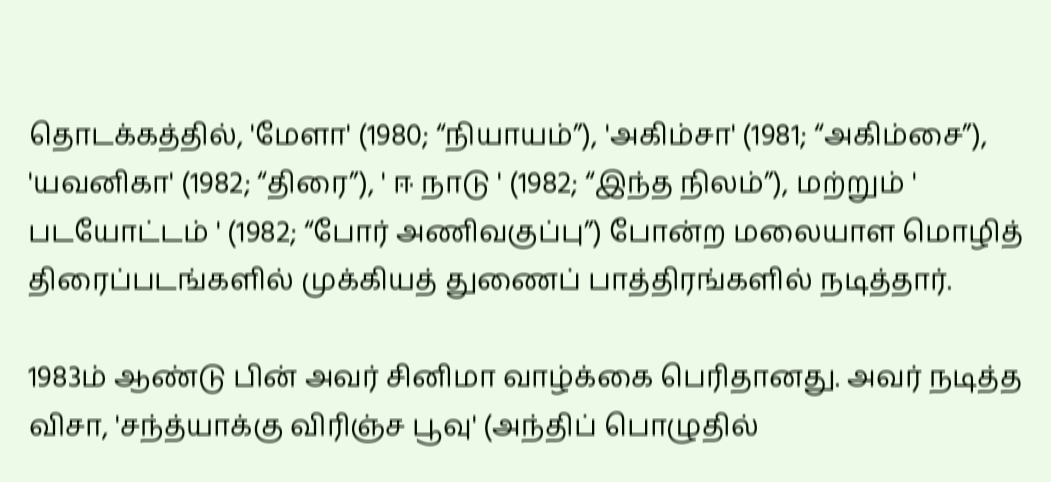தொடக்கத்தில், 'மேளா' (1980; “நியாயம்”), 'அகிம்சா' (1981; “அகிம்சை”), 'யவனிகா' (1982; “திரை”), ' ஈ நாடு ' (1982; “இந்த நிலம்”), மற்றும் ' படயோட்டம் ' (1982; “போர் அணிவகுப்பு”) போன்ற மலையாள மொழித் திரைப்படங்களில் முக்கியத் துணைப் பாத்திரங்களில் நடித்தார்.

1983ம் ஆண்டு பின் அவர் சினிமா வாழ்க்கை பெரிதானது. அவர் நடித்த விசா, 'சந்த்யாக்கு விரிஞ்ச பூவு' (அந்திப் பொழுதில்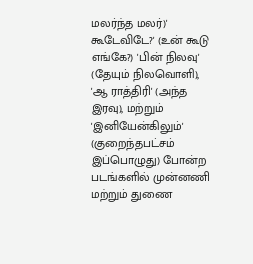மலர்ந்த மலர்)' கூடேவிடே?' (உன் கூடு எங்கே?) 'பின் நிலவு' (தேயும் நிலவொளி), 'ஆ ராத்திரி' (அந்த இரவு), மற்றும் 'இனியேன்கிலும்' (குறைந்தபட்சம் இப்பொழுது) போன்ற படங்களில் முன்னணி மற்றும் துணை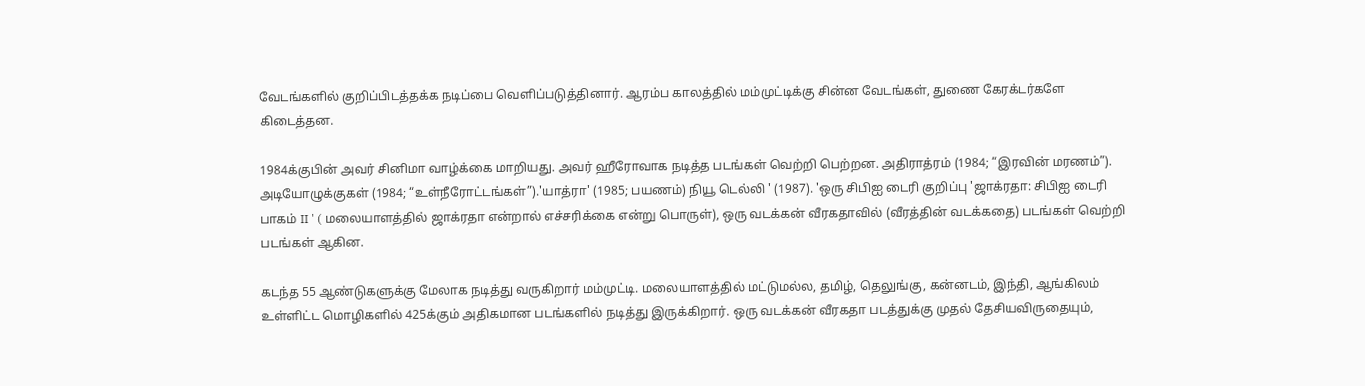வேடங்களில் குறிப்பிடத்தக்க நடிப்பை வெளிப்படுத்தினார். ஆரம்ப காலத்தில் மம்முட்டிக்கு சின்ன வேடங்கள், துணை கேரக்டர்களே கிடைத்தன.

1984க்குபின் அவர் சினிமா வாழ்க்கை மாறியது. அவர் ஹீரோவாக நடித்த படங்கள் வெற்றி பெற்றன. அதிராத்ரம் (1984; “இரவின் மரணம்”). அடியோழுக்குகள் (1984; “உள்நீரோட்டங்கள்”).'யாத்ரா' (1985; பயணம்) நியூ டெல்லி ' (1987). 'ஒரு சிபிஐ டைரி குறிப்பு 'ஜாக்ரதா: சிபிஐ டைரி பாகம் II ' ( மலையாளத்தில் ஜாக்ரதா என்றால் எச்சரிக்கை என்று பொருள்), ஒரு வடக்கன் வீரகதாவில் (வீரத்தின் வடக்கதை) படங்கள் வெற்றி படங்கள் ஆகின.

கடந்த 55 ஆண்டுகளுக்கு மேலாக நடித்து வருகிறார் மம்முட்டி. மலையாளத்தில் மட்டுமல்ல, தமிழ், தெலுங்கு, கன்னடம், இந்தி, ஆங்கிலம் உள்ளிட்ட மொழிகளில் 425க்கும் அதிகமான படங்களில் நடித்து இருக்கிறார். ஒரு வடக்கன் வீரகதா படத்துக்கு முதல் தேசியவிருதையும்,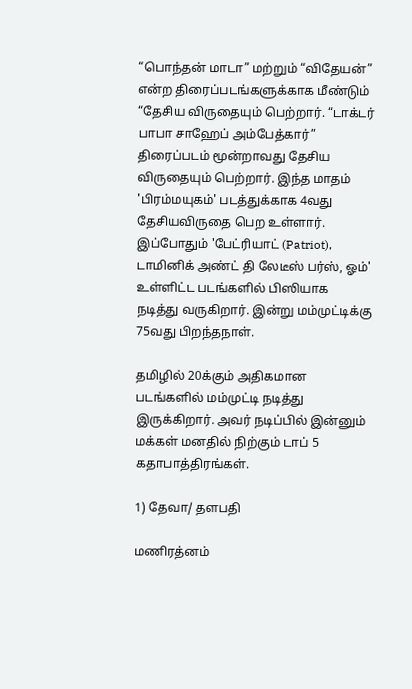“பொந்தன் மாடா” மற்றும் “விதேயன்” என்ற திரைப்படங்களுக்காக மீண்டும் “தேசிய விருதையும் பெற்றார். “டாக்டர் பாபா சாஹேப் அம்பேத்கார்” திரைப்படம் மூன்றாவது தேசிய விருதையும் பெற்றார். இந்த மாதம் 'பிரம்மயுகம்' படத்துக்காக 4வது தேசியவிருதை பெற உள்ளார். இப்போதும் 'பேட்ரியாட் (Patriot), டாமினிக் அண்ட் தி லேடீஸ் பர்ஸ், ஓம்' உள்ளிட்ட படங்களில் பிஸியாக நடித்து வருகிறார். இன்று மம்முட்டிக்கு 75வது பிறந்தநாள்.

தமிழில் 20க்கும் அதிகமான படங்களில் மம்முட்டி நடித்து இருக்கிறார். அவர் நடிப்பில் இன்னும் மக்கள் மனதில் நிற்கும் டாப் 5 கதாபாத்திரங்கள்.

1) தேவா/ தளபதி

மணிரத்னம்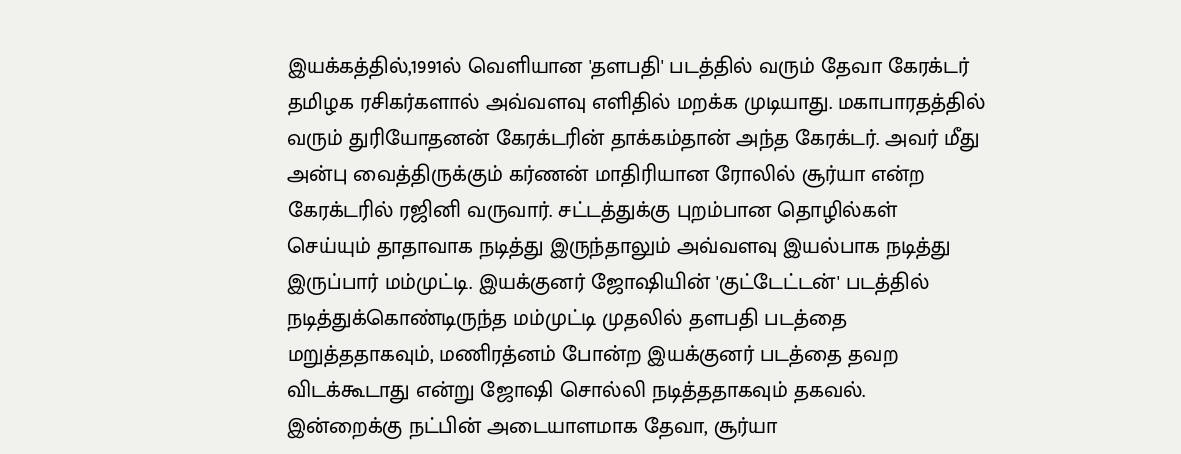இயக்கத்தில்,1991ல் வெளியான 'தளபதி' படத்தில் வரும் தேவா கேரக்டர் தமிழக ரசிகர்களால் அவ்வளவு எளிதில் மறக்க முடியாது. மகாபாரதத்தில் வரும் துரியோதனன் கேரக்டரின் தாக்கம்தான் அந்த கேரக்டர். அவர் மீது அன்பு வைத்திருக்கும் கர்ணன் மாதிரியான ரோலில் சூர்யா என்ற கேரக்டரில் ரஜினி வருவார். சட்டத்துக்கு புறம்பான தொழில்கள் செய்யும் தாதாவாக நடித்து இருந்தாலும் அவ்வளவு இயல்பாக நடித்து இருப்பார் மம்முட்டி. இயக்குனர் ஜோஷியின் 'குட்டேட்டன்' படத்தில் நடித்துக்கொண்டிருந்த மம்முட்டி முதலில் தளபதி படத்தை மறுத்ததாகவும், மணிரத்னம் போன்ற இயக்குனர் படத்தை தவற விடக்கூடாது என்று ஜோஷி சொல்லி நடித்ததாகவும் தகவல். இன்றைக்கு நட்பின் அடையாளமாக தேவா, சூர்யா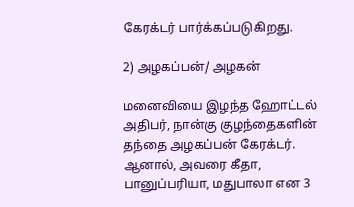கேரக்டர் பார்க்கப்படுகிறது.

2) அழகப்பன்/ அழகன்

மனைவியை இழந்த ஹோட்டல் அதிபர், நான்கு குழந்தைகளின் தந்தை அழகப்பன் கேரக்டர். ஆனால், அவரை கீதா, பானுப்பரியா, மதுபாலா என 3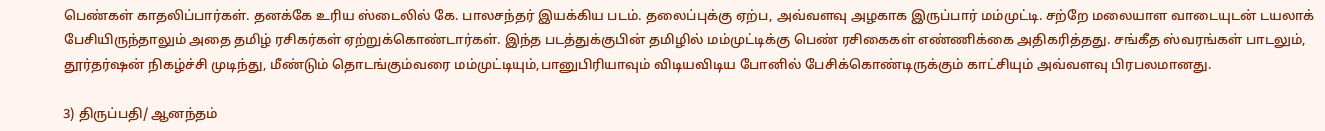பெண்கள் காதலிப்பார்கள். தனக்கே உரிய ஸ்டைலில் கே. பாலசந்தர் இயக்கிய படம். தலைப்புக்கு ஏற்ப, அவ்வளவு அழகாக இருப்பார் மம்முட்டி. சற்றே மலையாள வாடையுடன் டயலாக் பேசியிருந்தாலும் அதை தமிழ் ரசிகர்கள் ஏற்றுக்கொண்டார்கள். இந்த படத்துக்குபின் தமிழில் மம்முட்டிக்கு பெண் ரசிகைகள் எண்ணிக்கை அதிகரித்தது. சங்கீத ஸ்வரங்கள் பாடலும், தூர்தர்ஷன் நிகழ்ச்சி முடிந்து, மீண்டும் தொடங்கும்வரை மம்முட்டியும்,பானுபிரியாவும் விடியவிடிய போனில் பேசிக்கொண்டிருக்கும் காட்சியும் அவ்வளவு பிரபலமானது.

3) திருப்பதி/ ஆனந்தம்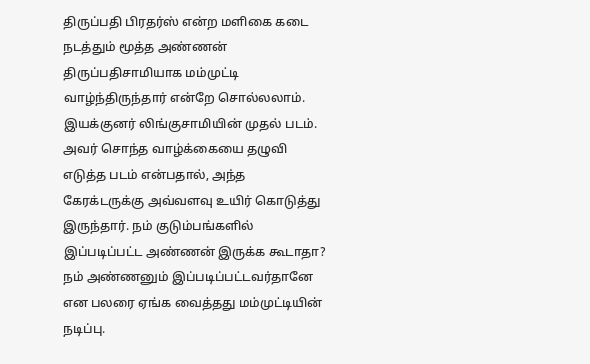திருப்பதி பிரதர்ஸ் என்ற மளிகை கடை நடத்தும் மூத்த அண்ணன் திருப்பதிசாமியாக மம்முட்டி வாழ்ந்திருந்தார் என்றே சொல்லலாம். இயக்குனர் லிங்குசாமியின் முதல் படம். அவர் சொந்த வாழ்க்கையை தழுவி எடுத்த படம் என்பதால், அந்த கேரக்டருக்கு அவ்வளவு உயிர் கொடுத்து இருந்தார். நம் குடும்பங்களில் இப்படிப்பட்ட அண்ணன் இருக்க கூடாதா? நம் அண்ணனும் இப்படிப்பட்டவர்தானே என பலரை ஏங்க வைத்தது மம்முட்டியின் நடிப்பு.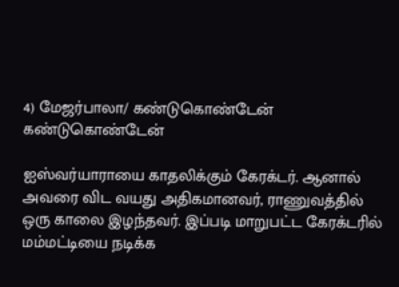4) மேஜர்பாலா/ கண்டுகொண்டேன் கண்டுகொண்டேன்

ஐஸ்வர்யாராயை காதலிக்கும் கேரக்டர். ஆனால் அவரை விட வயது அதிகமானவர், ராணுவத்தில் ஒரு காலை இழந்தவர். இப்படி மாறுபட்ட கேரக்டரில் மம்மட்டியை நடிக்க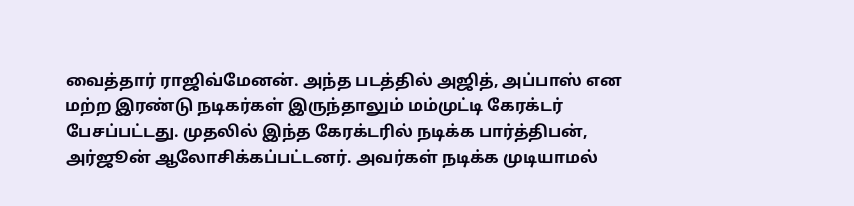வைத்தார் ராஜிவ்மேனன். அந்த படத்தில் அஜித், அப்பாஸ் என மற்ற இரண்டு நடிகர்கள் இருந்தாலும் மம்முட்டி கேரக்டர் பேசப்பட்டது. முதலில் இந்த கேரக்டரில் நடிக்க பார்த்திபன், அர்ஜூன் ஆலோசிக்கப்பட்டனர். அவர்கள் நடிக்க முடியாமல்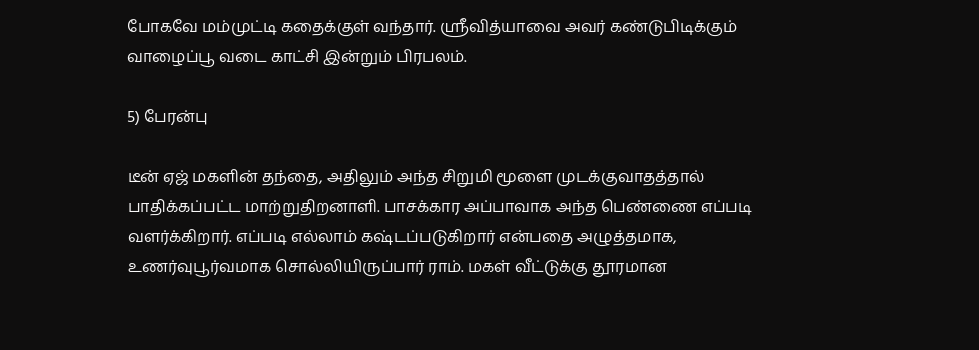போகவே மம்முட்டி கதைக்குள் வந்தார். ஸ்ரீவித்யாவை அவர் கண்டுபிடிக்கும் வாழைப்பூ வடை காட்சி இன்றும் பிரபலம்.

5) பேரன்பு

டீன் ஏஜ் மகளின் தந்தை, அதிலும் அந்த சிறுமி மூளை முடக்குவாதத்தால் பாதிக்கப்பட்ட மாற்றுதிறனாளி. பாசக்கார அப்பாவாக அந்த பெண்ணை எப்படி வளர்க்கிறார். எப்படி எல்லாம் கஷ்டப்படுகிறார் என்பதை அழுத்தமாக, உணர்வுபூர்வமாக சொல்லியிருப்பார் ராம். மகள் வீட்டுக்கு தூரமான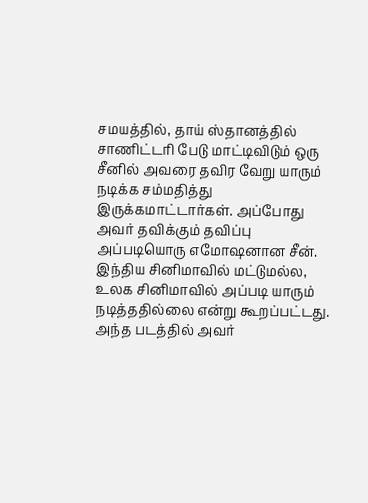சமயத்தில், தாய் ஸ்தானத்தில் சாணிட்டரி பேடு மாட்டிவிடும் ஒரு சீனில் அவரை தவிர வேறு யாரும் நடிக்க சம்மதித்து இருக்கமாட்டார்கள். அப்போது அவர் தவிக்கும் தவிப்பு அப்படியொரு எமோஷனான சீன். இந்திய சினிமாவில் மட்டுமல்ல, உலக சினிமாவில் அப்படி யாரும் நடித்ததில்லை என்று கூறப்பட்டது. அந்த படத்தில் அவர்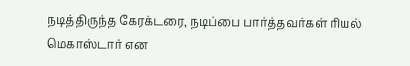நடித்திருந்த கேரக்டரை, நடிப்பை பார்த்தவர்கள் ரியல் மெகாஸ்டார் என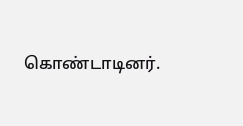கொண்டாடினர்.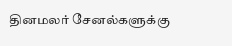தினமலர் சேனல்களுக்கு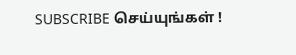SUBSCRIBE செய்யுங்கள் !